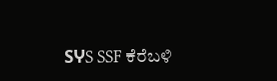SჄS SSF ಕೆರೆಬಳಿ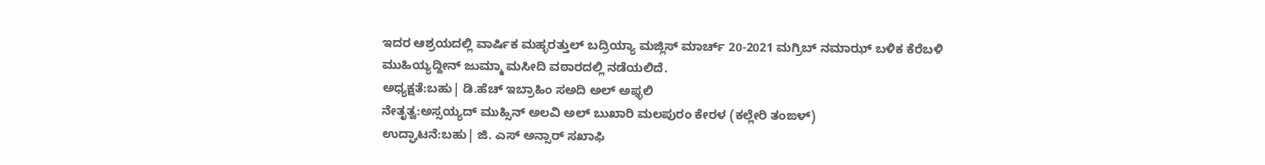ಇದರ ಆಶ್ರಯದಲ್ಲಿ ವಾರ್ಷಿಕ ಮಹ್ಳರತ್ತುಲ್ ಬದ್ರಿಯ್ಯಾ ಮಜ್ಲಿಸ್ ಮಾರ್ಚ್ 20-2021 ಮಗ್ರಿಬ್ ನಮಾಝ್ ಬಳಿಕ ಕೆರೆಬಳಿ
ಮುಹಿಯ್ಯದ್ದೀನ್ ಜುಮ್ಮಾ ಮಸೀದಿ ವಠಾರದಲ್ಲಿ ನಡೆಯಲಿದೆ.
ಅಧ್ಯಕ್ಷತೆ:ಬಹು| ಡಿ.ಹೆಚ್ ಇಬ್ರಾಹಿಂ ಸಅದಿ ಅಲ್ ಅಫ್ಳಲಿ
ನೇತೃತ್ವ:ಅಸ್ಸಯ್ಯದ್ ಮುಹ್ಸಿನ್ ಅಲವಿ ಅಲ್ ಬುಖಾರಿ ಮಲಪುರಂ ಕೇರಳ (ಕಲ್ಲೇರಿ ತಂಙಳ್)
ಉದ್ಘಾಟನೆ:ಬಹು| ಜಿ. ಎಸ್ ಅನ್ಸಾರ್ ಸಖಾಫಿ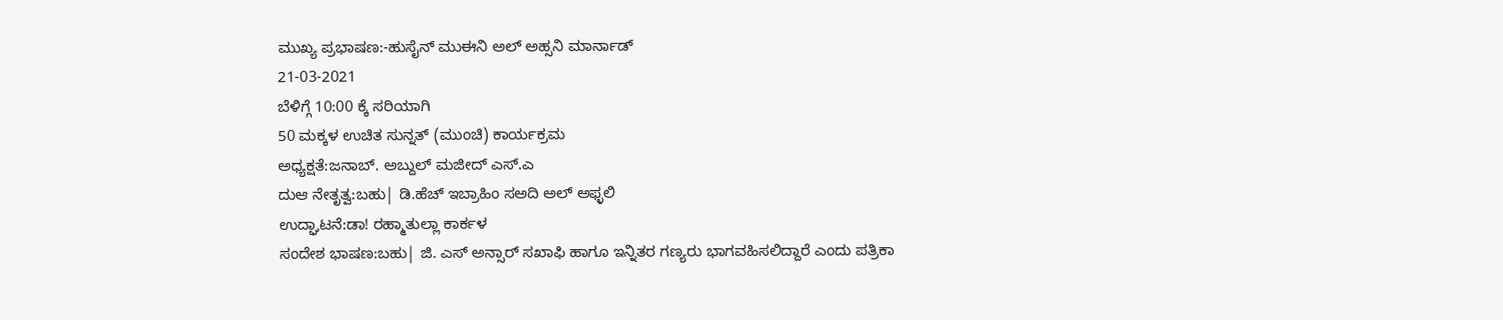ಮುಖ್ಯ ಪ್ರಭಾಷಣ:-ಹುಸೈನ್ ಮುಈನಿ ಅಲ್ ಅಹ್ಸನಿ ಮಾರ್ನಾಡ್
21-03-2021
ಬೆಳಿಗ್ಗೆ 10:00 ಕ್ಕೆ ಸರಿಯಾಗಿ
50 ಮಕ್ಕಳ ಉಚಿತ ಸುನ್ನತ್ (ಮುಂಚಿ) ಕಾರ್ಯಕ್ರಮ
ಅಧ್ಯಕ್ಷತೆ:ಜನಾಬ್. ಅಬ್ದುಲ್ ಮಜೀದ್ ಎಸ್.ಎ
ದುಆ ನೇತೃತ್ವ:ಬಹು| ಡಿ.ಹೆಚ್ ಇಬ್ರಾಹಿಂ ಸಅದಿ ಅಲ್ ಅಫ್ಳಲಿ
ಉದ್ಘಾಟನೆ:ಡಾ! ರಹ್ಮಾತುಲ್ಲಾ ಕಾರ್ಕಳ
ಸಂದೇಶ ಭಾಷಣ:ಬಹು| ಜಿ. ಎಸ್ ಅನ್ಸಾರ್ ಸಖಾಫಿ ಹಾಗೂ ಇನ್ನಿತರ ಗಣ್ಯರು ಭಾಗವಹಿಸಲಿದ್ದಾರೆ ಎಂದು ಪತ್ರಿಕಾ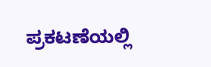ಪ್ರಕಟಣೆಯಲ್ಲಿ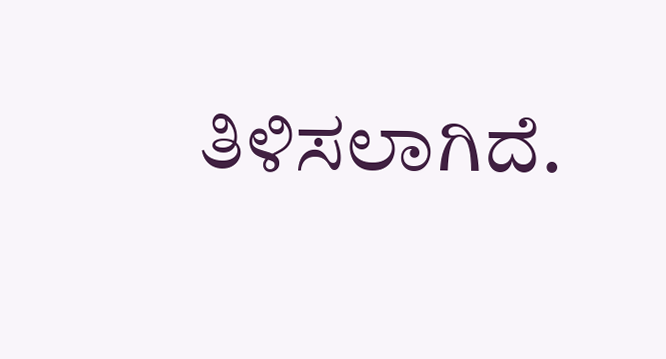ತಿಳಿಸಲಾಗಿದೆ.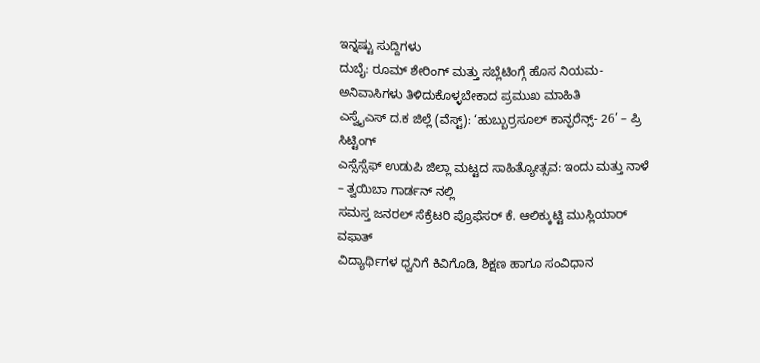ಇನ್ನಷ್ಟು ಸುದ್ದಿಗಳು
ದುಬೈ: ರೂಮ್ ಶೇರಿಂಗ್ ಮತ್ತು ಸಬ್ಲೆಟಿಂಗ್ಗೆ ಹೊಸ ನಿಯಮ- ಅನಿವಾಸಿಗಳು ತಿಳಿದುಕೊಳ್ಳಬೇಕಾದ ಪ್ರಮುಖ ಮಾಹಿತಿ
ಎಸ್ವೈಎಸ್ ದ.ಕ ಜಿಲ್ಲೆ (ವೆಸ್ಟ್): ‘ಹುಬ್ಬುರ್ರಸೂಲ್ ಕಾನ್ಫರೆನ್ಸ್- 26’ – ಪ್ರಿ ಸಿಟ್ಟಿಂಗ್
ಎಸ್ಸೆಸ್ಸೆಫ್ ಉಡುಪಿ ಜಿಲ್ಲಾ ಮಟ್ಟದ ಸಾಹಿತ್ಯೋತ್ಸವ: ಇಂದು ಮತ್ತು ನಾಳೆ – ತ್ವಯಿಬಾ ಗಾರ್ಡನ್ ನಲ್ಲಿ
ಸಮಸ್ತ ಜನರಲ್ ಸೆಕ್ರೆಟರಿ ಪ್ರೊಫೆಸರ್ ಕೆ. ಆಲಿಕ್ಕುಟ್ಟಿ ಮುಸ್ಲಿಯಾರ್ ವಫಾತ್
ವಿದ್ಯಾರ್ಥಿಗಳ ಧ್ವನಿಗೆ ಕಿವಿಗೊಡಿ, ಶಿಕ್ಷಣ ಹಾಗೂ ಸಂವಿಧಾನ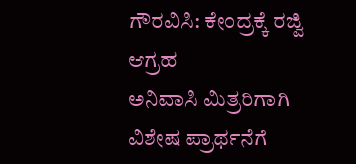ಗೌರವಿಸಿ: ಕೇಂದ್ರಕ್ಕೆ ರಜ್ವಿ ಆಗ್ರಹ
ಅನಿವಾಸಿ ಮಿತ್ರರಿಗಾಗಿ ವಿಶೇಷ ಪ್ರಾರ್ಥನೆಗೆ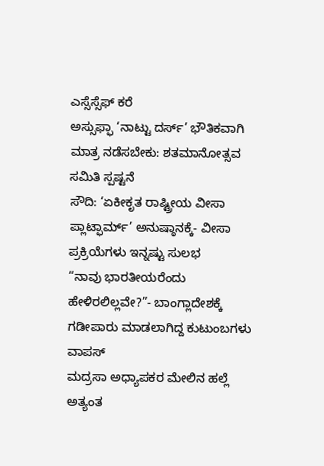ಎಸ್ಸೆಸ್ಸೆಫ್ ಕರೆ
ಅಸ್ಸುಫ್ಫಾ ‘ನಾಟ್ಟು ದರ್ಸ್’ ಭೌತಿಕವಾಗಿ ಮಾತ್ರ ನಡೆಸಬೇಕು: ಶತಮಾನೋತ್ಸವ ಸಮಿತಿ ಸ್ಪಷ್ಟನೆ
ಸೌದಿ: ‘ಏಕೀಕೃತ ರಾಷ್ಟ್ರೀಯ ವೀಸಾ ಪ್ಲಾಟ್ಫಾರ್ಮ್’ ಅನುಷ್ಠಾನಕ್ಕೆ- ವೀಸಾ ಪ್ರಕ್ರಿಯೆಗಳು ಇನ್ನಷ್ಟು ಸುಲಭ
“ನಾವು ಭಾರತೀಯರೆಂದು ಹೇಳಿರಲಿಲ್ಲವೇ?”- ಬಾಂಗ್ಲಾದೇಶಕ್ಕೆ ಗಡೀಪಾರು ಮಾಡಲಾಗಿದ್ದ ಕುಟುಂಬಗಳು ವಾಪಸ್
ಮದ್ರಸಾ ಅಧ್ಯಾಪಕರ ಮೇಲಿನ ಹಲ್ಲೆ ಅತ್ಯಂತ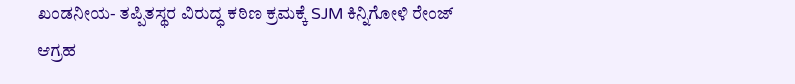ಖಂಡನೀಯ- ತಪ್ಪಿತಸ್ಥರ ವಿರುದ್ಧ ಕಠಿಣ ಕ್ರಮಕ್ಕೆ SJM ಕಿನ್ನಿಗೋಳಿ ರೇಂಜ್ ಆಗ್ರಹ